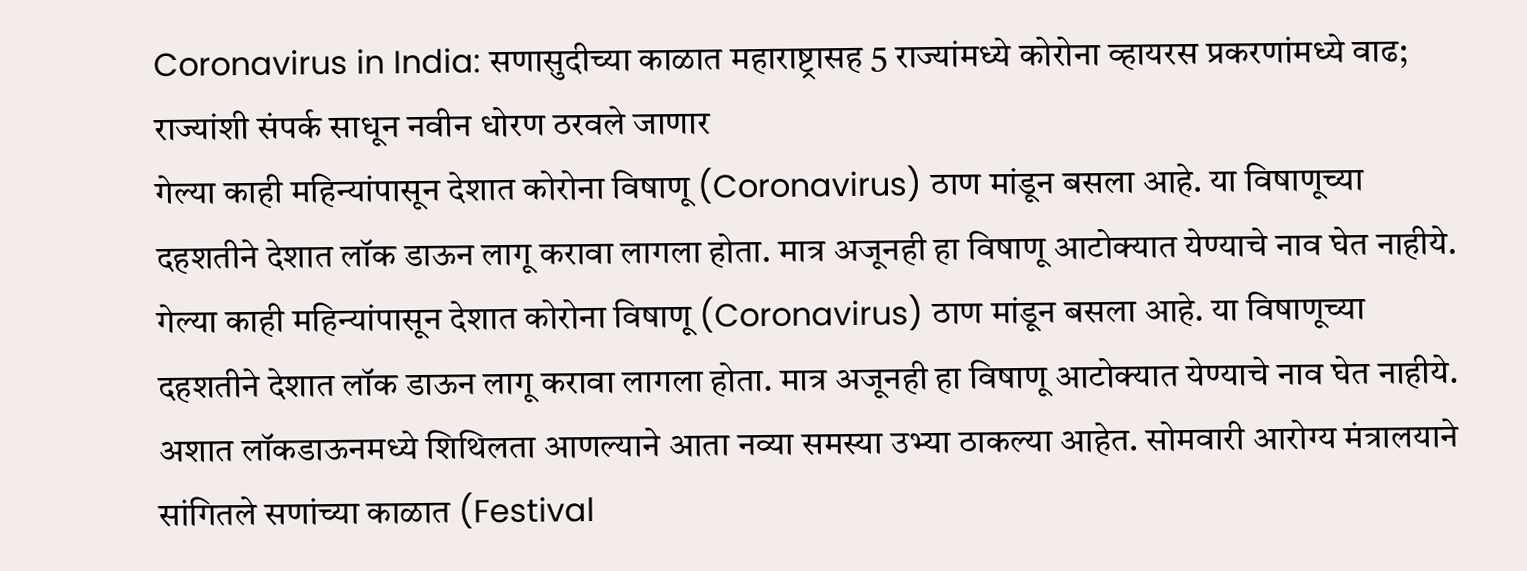Coronavirus in India: सणासुदीच्या काळात महाराष्ट्रासह 5 राज्यांमध्ये कोरोना व्हायरस प्रकरणांमध्ये वाढ; राज्यांशी संपर्क साधून नवीन धोरण ठरवले जाणार
गेल्या काही महिन्यांपासून देशात कोरोना विषाणू (Coronavirus) ठाण मांडून बसला आहे. या विषाणूच्या दहशतीने देशात लॉक डाऊन लागू करावा लागला होता. मात्र अजूनही हा विषाणू आटोक्यात येण्याचे नाव घेत नाहीये.
गेल्या काही महिन्यांपासून देशात कोरोना विषाणू (Coronavirus) ठाण मांडून बसला आहे. या विषाणूच्या दहशतीने देशात लॉक डाऊन लागू करावा लागला होता. मात्र अजूनही हा विषाणू आटोक्यात येण्याचे नाव घेत नाहीये. अशात लॉकडाऊनमध्ये शिथिलता आणल्याने आता नव्या समस्या उभ्या ठाकल्या आहेत. सोमवारी आरोग्य मंत्रालयाने सांगितले सणांच्या काळात (Festival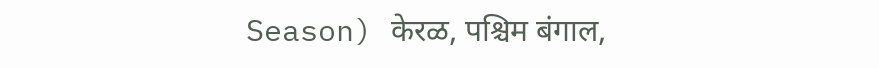Season) केरळ, पश्चिम बंगाल,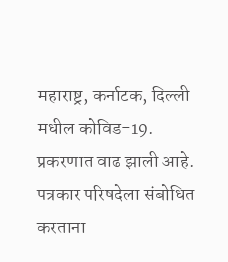महाराष्ट्र, कर्नाटक, दिल्ली मधील कोविड-19. प्रकरणात वाढ झाली आहे. पत्रकार परिषदेला संबोधित करताना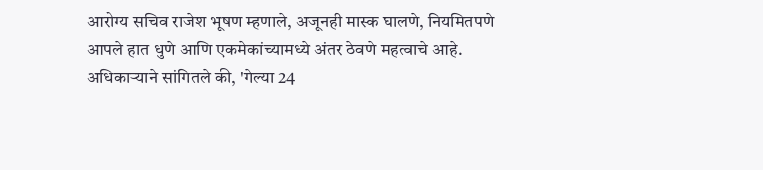आरोग्य सचिव राजेश भूषण म्हणाले, अजूनही मास्क घालणे, नियमितपणे आपले हात धुणे आणि एकमेकांच्यामध्ये अंतर ठेवणे महत्वाचे आहे.
अधिकाऱ्याने सांगितले की, 'गेल्या 24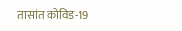तासांत कोविड-19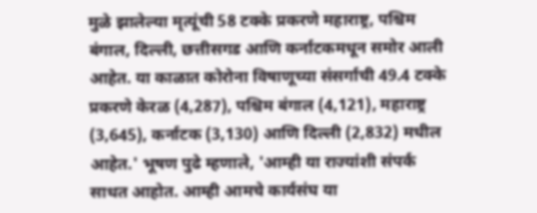मुळे झालेल्या मृत्यूंची 58 टक्के प्रकरणे महाराष्ट्र, पश्चिम बंगाल, दिल्ली, छत्तीसगड आणि कर्नाटकमधून समोर आली आहेत. या काळात कोरोना विषाणूच्या संसर्गाची 49.4 टक्के प्रकरणे केरळ (4,287), पश्चिम बंगाल (4,121), महाराष्ट्र (3,645), कर्नाटक (3,130) आणि दिल्ली (2,832) मधील आहेत.' भूषण पुढे म्हणाले, 'आम्ही या राज्यांशी संपर्क साधत आहोत. आम्ही आमचे कार्यसंघ या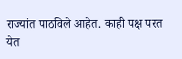राज्यांत पाठविले आहेत. काही पक्ष परत येत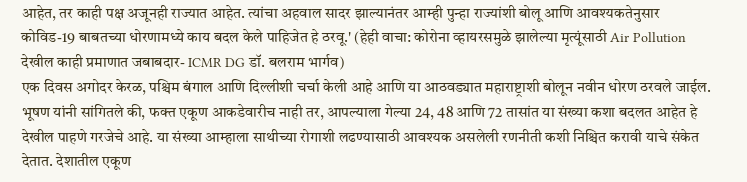आहेत, तर काही पक्ष अजूनही राज्यात आहेत. त्यांचा अहवाल सादर झाल्यानंतर आम्ही पुन्हा राज्यांशी बोलू आणि आवश्यकतेनुसार कोविड-19 बाबतच्या धोरणामध्ये काय बदल केले पाहिजेत हे ठरवू.' (हेही वाचा: कोरोना व्हायरसमुळे झालेल्या मृत्यूंसाठी Air Pollution देखील काही प्रमाणात जबाबदार- ICMR DG डॉ. बलराम भार्गव)
एक दिवस अगोदर केरळ, पश्चिम बंगाल आणि दिल्लीशी चर्चा केली आहे आणि या आठवड्यात महाराष्ट्राशी बोलून नवीन धोरण ठरवले जाईल. भूषण यांनी सांगितले की, फक्त एकूण आकडेवारीच नाही तर, आपल्याला गेल्या 24, 48 आणि 72 तासांत या संख्या कशा बदलत आहेत हे देखील पाहणे गरजेचे आहे. या संख्या आम्हाला साथीच्या रोगाशी लढण्यासाठी आवश्यक असलेली रणनीती कशी निश्चित करावी याचे संकेत देतात. देशातील एकूण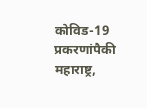कोविड-19 प्रकरणांपैकी महाराष्ट्र,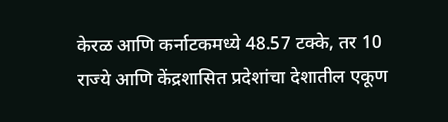केरळ आणि कर्नाटकमध्ये 48.57 टक्के, तर 10 राज्ये आणि केंद्रशासित प्रदेशांचा देशातील एकूण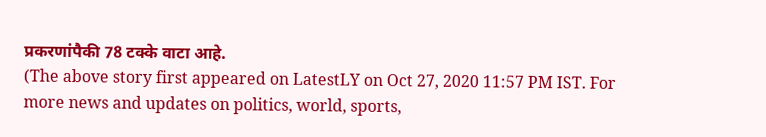प्रकरणांपैकी 78 टक्के वाटा आहे.
(The above story first appeared on LatestLY on Oct 27, 2020 11:57 PM IST. For more news and updates on politics, world, sports,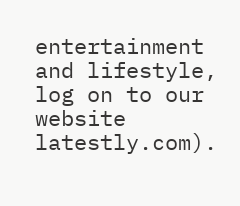entertainment and lifestyle, log on to our website latestly.com).